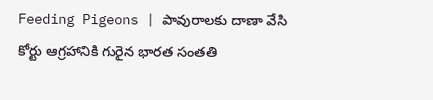Feeding Pigeons | పావురాల‌కు దాణా వేసి కోర్టు ఆగ్ర‌హానికి గురైన భార‌త సంత‌తి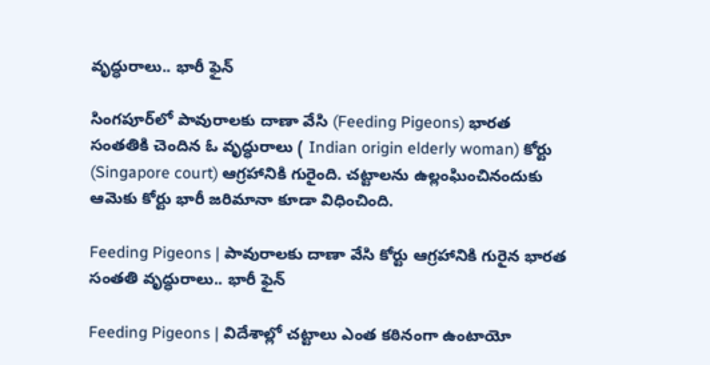వృద్ధురాలు.. భారీ ఫైన్‌

సింగ‌పూర్‌లో పావురాల‌కు దాణా వేసి (Feeding Pigeons) భార‌త సంత‌తికి చెందిన ఓ వృద్ధురాలు ( Indian origin elderly woman) కోర్టు (Singapore court) ఆగ్ర‌హానికి గురైంది. చ‌ట్టాల‌ను ఉల్లంఘించినందుకు ఆమెకు కోర్టు భారీ జరిమానా కూడా విధించింది.

Feeding Pigeons | పావురాల‌కు దాణా వేసి కోర్టు ఆగ్ర‌హానికి గురైన భార‌త సంత‌తి వృద్ధురాలు.. భారీ ఫైన్‌

Feeding Pigeons | విదేశాల్లో చ‌ట్టాలు ఎంత క‌ఠినంగా ఉంటాయో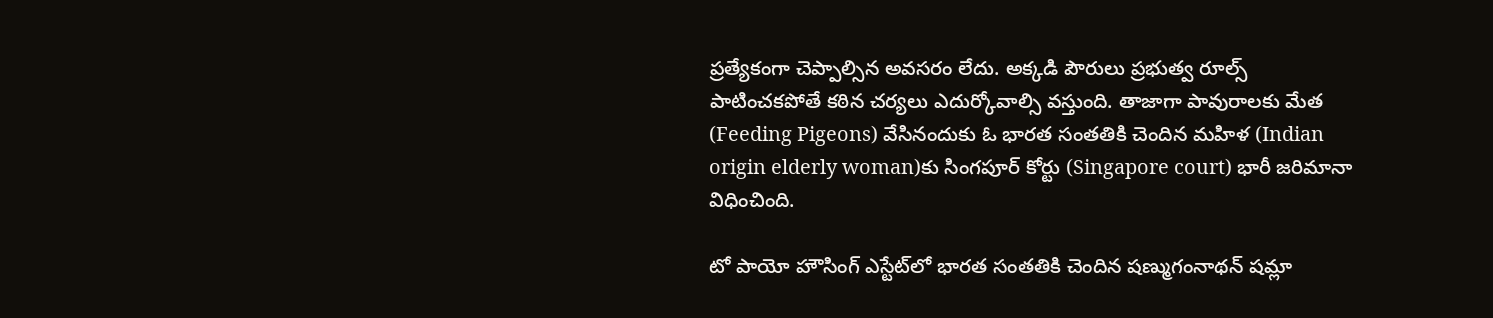ప్ర‌త్యేకంగా చెప్పాల్సిన అవ‌స‌రం లేదు. అక్క‌డి పౌరులు ప్ర‌భుత్వ‌ రూల్స్ పాటించ‌క‌పోతే క‌ఠిన చ‌ర్య‌లు ఎదుర్కోవాల్సి వ‌స్తుంది. తాజాగా పావురాల‌కు మేత (Feeding Pigeons) వేసినందుకు ఓ భార‌త సంత‌తికి చెందిన మ‌హిళ‌ (Indian origin elderly woman)కు సింగ‌పూర్ కోర్టు (Singapore court) భారీ జ‌రిమానా విధించింది.

టో పాయో హౌసింగ్ ఎస్టేట్‌లో భారత సంతతికి చెందిన షణ్ముగంనాథన్ షమ్లా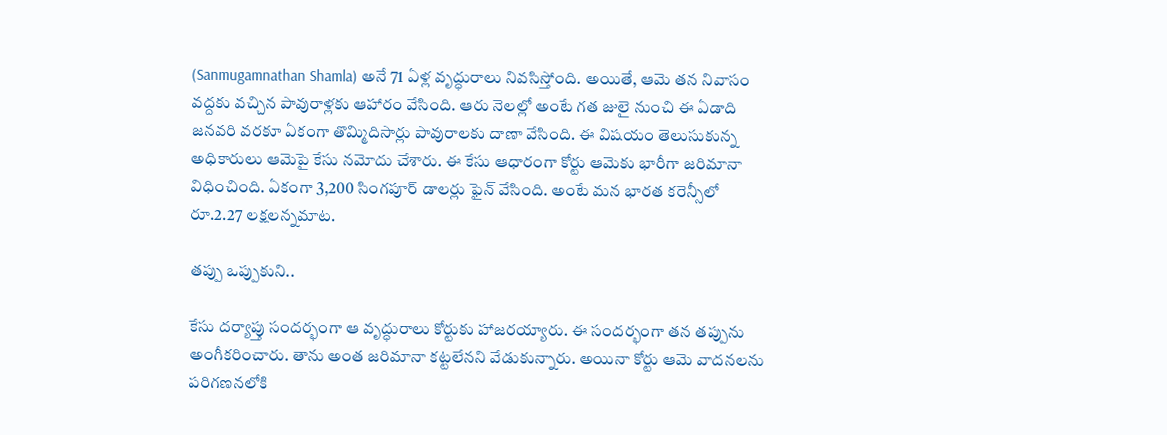(Sanmugamnathan Shamla) అనే 71 ఏళ్ల వృద్ధురాలు నివ‌సిస్తోంది. అయితే, ఆమె త‌న నివాసం వ‌ద్ద‌కు వ‌చ్చిన పావురాళ్ల‌కు ఆహారం వేసింది. ఆరు నెల‌ల్లో అంటే గ‌త జులై నుంచి ఈ ఏడాది జ‌న‌వ‌రి వ‌ర‌కూ ఏకంగా తొమ్మిదిసార్లు పావురాల‌కు దాణా వేసింది. ఈ విష‌యం తెలుసుకున్న అధికారులు ఆమెపై కేసు న‌మోదు చేశారు. ఈ కేసు ఆధారంగా కోర్టు ఆమెకు భారీగా జ‌రిమానా విధించింది. ఏకంగా 3,200 సింగపూర్ డాలర్లు ఫైన్ వేసింది. అంటే మ‌న భార‌త క‌రెన్సీలో రూ.2.27 ల‌క్ష‌ల‌న్న‌మాట‌.

త‌ప్పు ఒప్పుకుని..

కేసు ద‌ర్యాప్తు సంద‌ర్భంగా ఆ వృద్ధురాలు కోర్టుకు హాజ‌ర‌య్యారు. ఈ సంద‌ర్భంగా త‌న త‌ప్పును అంగీక‌రించారు. తాను అంత జ‌రిమానా క‌ట్ట‌లేన‌ని వేడుకున్నారు. అయినా కోర్టు ఆమె వాద‌న‌ల‌ను ప‌రిగ‌ణ‌న‌లోకి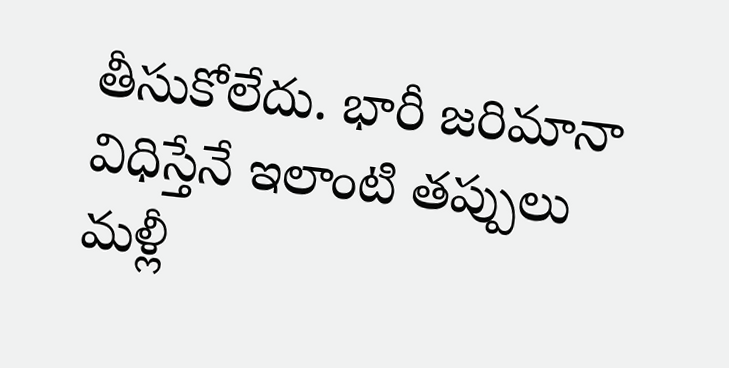తీసుకోలేదు. భారీ జరిమానా విధిస్తేనే ఇలాంటి త‌ప్పులు మ‌ళ్లీ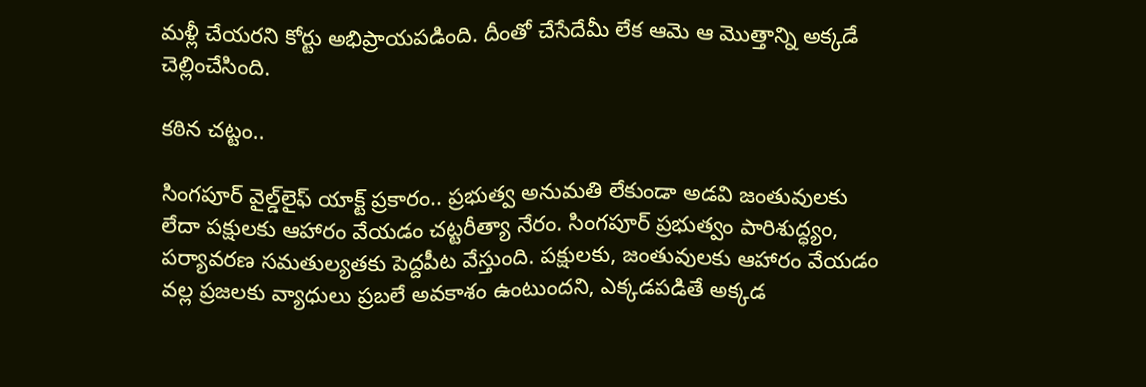మ‌ళ్లీ చేయ‌ర‌ని కోర్టు అభిప్రాయపడింది. దీంతో చేసేదేమీ లేక ఆమె ఆ మొత్తాన్ని అక్క‌డే చెల్లించేసింది.

క‌ఠిన చ‌ట్టం..

సింగ‌పూర్ వైల్డ్‌లైఫ్ యాక్ట్ ప్రకారం.. ప్రభుత్వ అనుమతి లేకుండా అడవి జంతువులకు లేదా పక్షులకు ఆహారం వేయడం చట్టరీత్యా నేరం. సింగపూర్ ప్రభుత్వం పారిశుద్ధ్యం, పర్యావరణ సమతుల్యతకు పెద్దపీట వేస్తుంది. ప‌క్షుల‌కు, జంతువుల‌కు ఆహారం వేయ‌డం వ‌ల్ల ప్ర‌జ‌ల‌కు వ్యాధులు ప్ర‌బ‌లే అవ‌కాశం ఉంటుంద‌ని, ఎక్కడపడితే అక్కడ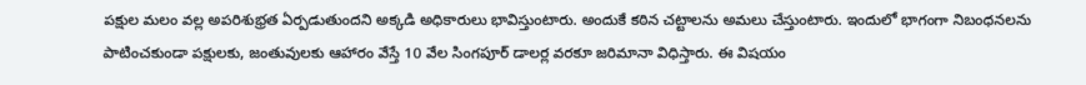పక్షుల మలం వల్ల అపరిశుభ్రత ఏర్పడుతుందని అక్క‌డి అధికారులు భావిస్తుంటారు. అందుకే క‌ఠిన చ‌ట్టాల‌ను అమ‌లు చేస్తుంటారు. ఇందులో భాగంగా నిబంధ‌న‌ల‌ను పాటించ‌కుండా ప‌క్షుల‌కు, జంతువుల‌కు ఆహారం వేస్తే 10 వేల సింగ‌పూర్ డాల‌ర్ల వ‌ర‌కూ జ‌రిమానా విధిస్తారు. ఈ విష‌యం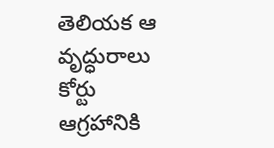తెలియ‌క ఆ వృద్ధురాలు కోర్టు ఆగ్ర‌హానికి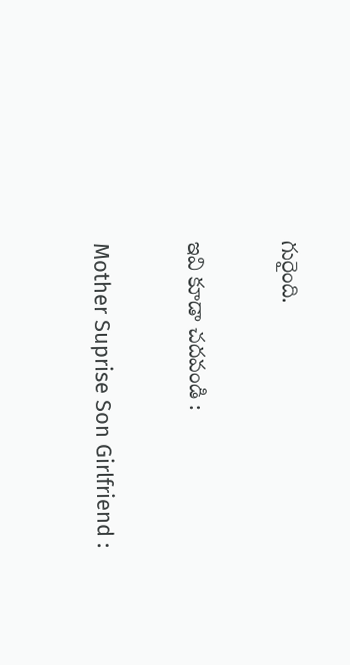గురైంది.

ఇవి కూడా చదవండి :

Mother Suprise Son Girlfriend :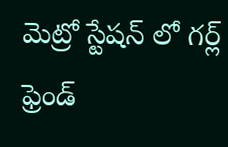మెట్రో స్టేషన్ లో గర్ల్ ఫ్రెండ్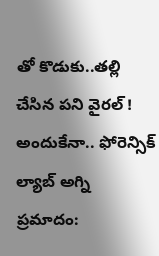తో కొడుకు..తల్లి చేసిన పని వైరల్ !
అందుకేనా.. ఫోరెన్సిక్ ల్యాబ్ అగ్ని ప్రమాదం: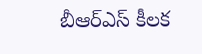బీఆర్ఎస్ కీలక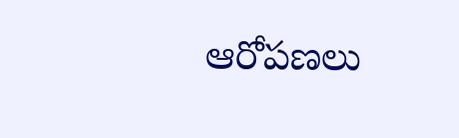ఆరోపణలు